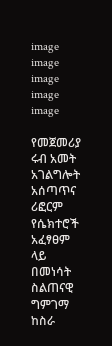image
image
image
image
image

የመጀመሪያ ሩብ አመት አገልግሎት አሰጣጥና ሪፎርም የሴክተሮች አፈፃፀም ላይ በመነሳት ስልጠናዊ ግምገማ ከስራ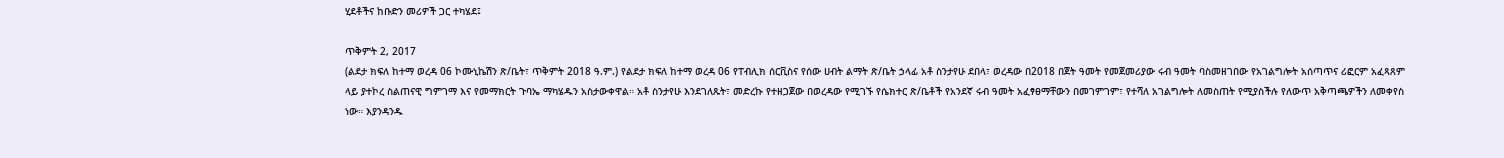ሂደቶችና ከቡድን መሪዎች ጋር ተካሄደ፤

ጥቅምት 2, 2017
(ልደታ ክፍለ ከተማ ወረዳ 06 ኮሙኒኬሽን ጽ/ቤት፣ ጥቅምት 2018 ዓ.ም.) የልደታ ክፍለ ከተማ ወረዳ 06 የፐብሊክ ሰርቪስና የሰው ሀብት ልማት ጽ/ቤት ኃላፊ አቶ ስንታየሁ ደበላ፣ ወረዳው በ2018 በጀት ዓመት የመጀመሪያው ሩብ ዓመት ባስመዘገበው የአገልግሎት አሰጣጥና ሪፎርም አፈጻጸም ላይ ያተኮረ ስልጠናዊ ግምገማ እና የመማክርት ጉባኤ ማካሄዱን አስታውቀዋል። አቶ ስንታየሁ እንደገለጹት፣ መድረኩ የተዘጋጀው በወረዳው የሚገኙ የሴክተር ጽ/ቤቶች የአንደኛ ሩብ ዓመት አፈፃፀማቸውን በመገምገም፣ የተሻለ አገልግሎት ለመስጠት የሚያስችሉ የለውጥ አቅጣጫዎችን ለመቀየስ ነው። እያንዳንዱ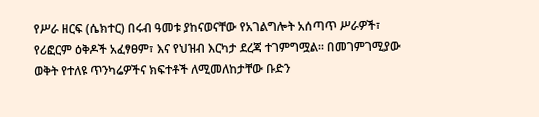የሥራ ዘርፍ (ሴክተር) በሩብ ዓመቱ ያከናወናቸው የአገልግሎት አሰጣጥ ሥራዎች፣ የሪፎርም ዕቅዶች አፈፃፀም፣ እና የህዝብ እርካታ ደረጃ ተገምግሟል። በመገምገሚያው ወቅት የተለዩ ጥንካሬዎችና ክፍተቶች ለሚመለከታቸው ቡድን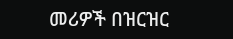መሪዎች በዝርዝር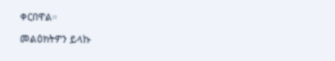ቀርበዋል።

መልዕክትዎን ይላኩ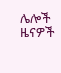ሌሎች ዜናዎች